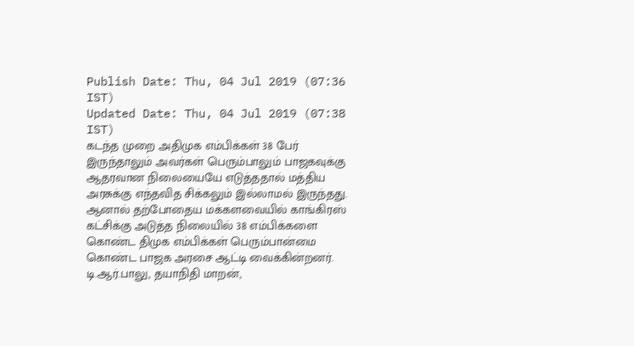Publish Date: Thu, 04 Jul 2019 (07:36 IST)
Updated Date: Thu, 04 Jul 2019 (07:38 IST)
கடந்த முறை அதிமுக எம்பிக்கள் 38 பேர் இருந்தாலும் அவர்கள் பெரும்பாலும் பாஜகவுக்கு ஆதரவான நிலையையே எடுத்ததால் மத்திய அரசுக்கு எந்தவித சிக்கலும் இல்லாமல் இருந்தது. ஆனால் தற்போதைய மக்களவையில் காங்கிரஸ் கட்சிக்கு அடுத்த நிலையில் 38 எம்பிக்களை கொண்ட திமுக எம்பிக்கள் பெரும்பான்மை கொண்ட பாஜக அரசை ஆட்டி வைக்கின்றனர். டி.ஆர்.பாலு, தயாநிதி மாறன்,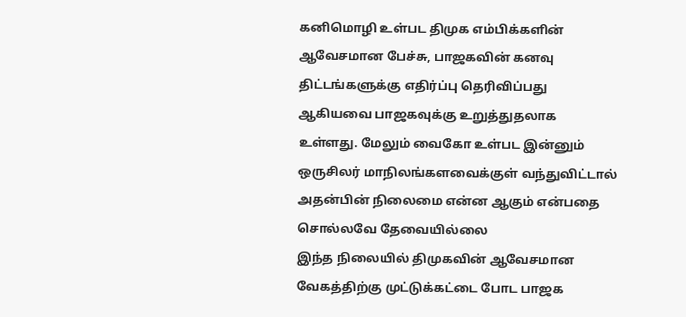கனிமொழி உள்பட திமுக எம்பிக்களின் ஆவேசமான பேச்சு, பாஜகவின் கனவு திட்டங்களுக்கு எதிர்ப்பு தெரிவிப்பது ஆகியவை பாஜகவுக்கு உறுத்துதலாக உள்ளது. மேலும் வைகோ உள்பட இன்னும் ஒருசிலர் மாநிலங்களவைக்குள் வந்துவிட்டால் அதன்பின் நிலைமை என்ன ஆகும் என்பதை சொல்லவே தேவையில்லை
இந்த நிலையில் திமுகவின் ஆவேசமான வேகத்திற்கு முட்டுக்கட்டை போட பாஜக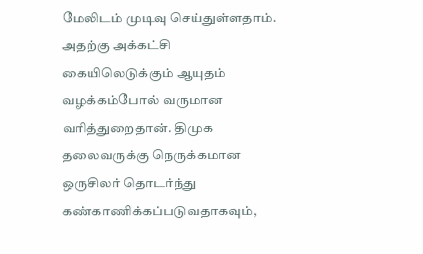மேலிடம் முடிவு செய்துள்ளதாம். அதற்கு அக்கட்சி கையிலெடுக்கும் ஆயுதம் வழக்கம்போல் வருமான வரித்துறைதான். திமுக தலைவருக்கு நெருக்கமான ஒருசிலர் தொடர்ந்து கண்காணிக்கப்படுவதாகவும்,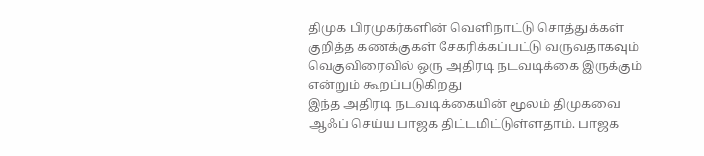திமுக பிரமுகர்களின் வெளிநாட்டு சொத்துக்கள் குறித்த கணக்குகள் சேகரிக்கப்பட்டு வருவதாகவும் வெகுவிரைவில் ஒரு அதிரடி நடவடிக்கை இருக்கும் என்றும் கூறப்படுகிறது
இந்த அதிரடி நடவடிக்கையின் மூலம் திமுகவை ஆஃப் செய்ய பாஜக திட்டமிட்டுள்ளதாம். பாஜக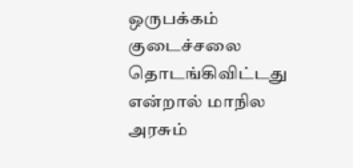ஒருபக்கம் குடைச்சலை தொடங்கிவிட்டது என்றால் மாநில அரசும்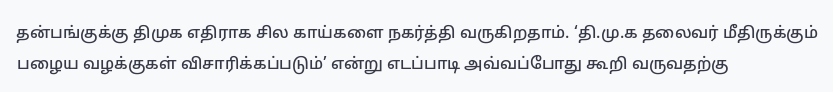தன்பங்குக்கு திமுக எதிராக சில காய்களை நகர்த்தி வருகிறதாம். ‘தி.மு.க தலைவர் மீதிருக்கும் பழைய வழக்குகள் விசாரிக்கப்படும்’ என்று எடப்பாடி அவ்வப்போது கூறி வருவதற்கு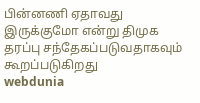பின்னணி ஏதாவது இருக்குமோ என்று திமுக தரப்பு சந்தேகப்படுவதாகவும் கூறப்படுகிறது
webdunia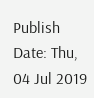Publish Date: Thu, 04 Jul 2019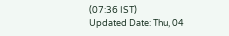(07:36 IST)
Updated Date: Thu, 04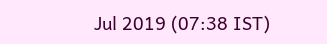Jul 2019 (07:38 IST)